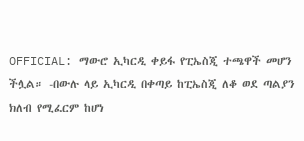OFFICIAL: ማውሮ ኢካርዲ ቀይፋ የፒኤስጂ ተጫዋች መሆን ችሏል። -በውሉ ላይ ኢካርዲ በቀጣይ ከፒኤስጂ ለቆ ወደ ጣልያን ክለብ የሚፈርም ከሆነ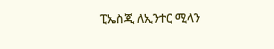ፒኤስጂ ለኢንተር ሚላን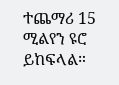ተጨማሪ 15 ሚልየን ዩሮ ይከፍላል።